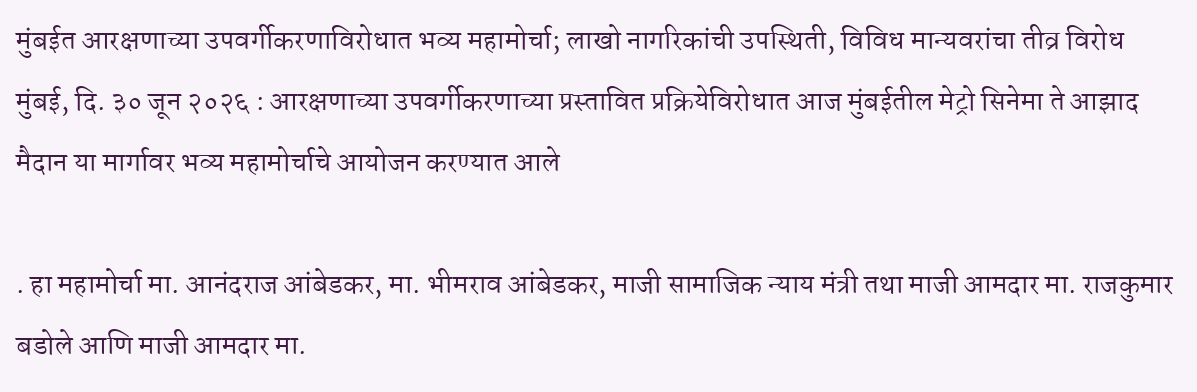मुंबईत आरक्षणाच्या उपवर्गीकरणाविरोधात भव्य महामोर्चा; लाखो नागरिकांची उपस्थिती, विविध मान्यवरांचा तीव्र विरोध
मुंबई, दि. ३० जून २०२६ : आरक्षणाच्या उपवर्गीकरणाच्या प्रस्तावित प्रक्रियेविरोधात आज मुंबईतील मेट्रो सिनेमा ते आझाद मैदान या मार्गावर भव्य महामोर्चाचे आयोजन करण्यात आले

. हा महामोर्चा मा. आनंदराज आंबेडकर, मा. भीमराव आंबेडकर, माजी सामाजिक न्याय मंत्री तथा माजी आमदार मा. राजकुमार बडोले आणि माजी आमदार मा.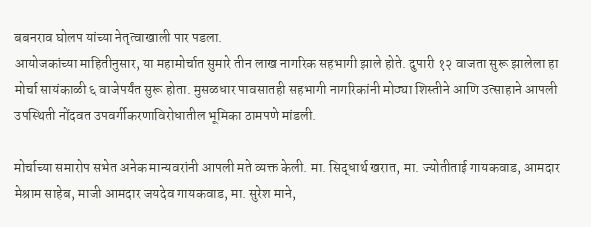बबनराव घोलप यांच्या नेतृत्वाखाली पार पडला.
आयोजकांच्या माहितीनुसार, या महामोर्चात सुमारे तीन लाख नागरिक सहभागी झाले होते. दुपारी १२ वाजता सुरू झालेला हा मोर्चा सायंकाळी ६ वाजेपर्यंत सुरू होता. मुसळधार पावसातही सहभागी नागरिकांनी मोठ्या शिस्तीने आणि उत्साहाने आपली उपस्थिती नोंदवत उपवर्गीकरणाविरोधातील भूमिका ठामपणे मांडली.

मोर्चाच्या समारोप सभेत अनेक मान्यवरांनी आपली मते व्यक्त केली. मा. सिद्धार्थ खरात, मा. ज्योतीताई गायकवाड, आमदार मेश्राम साहेब, माजी आमदार जयदेव गायकवाड, मा. सुरेश माने,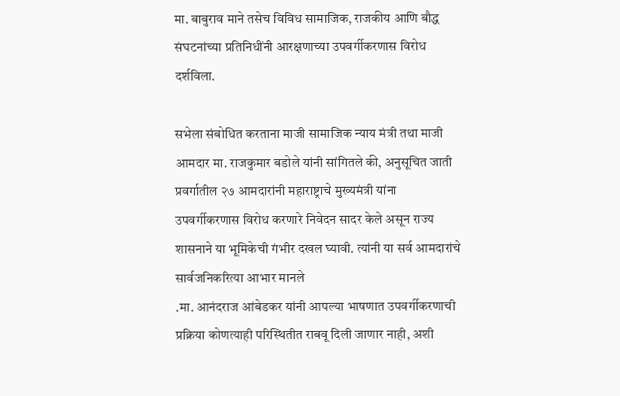मा. बाबुराव माने तसेच विविध सामाजिक, राजकीय आणि बौद्ध संघटनांच्या प्रतिनिधींनी आरक्षणाच्या उपवर्गीकरणास विरोध दर्शविला.

सभेला संबोधित करताना माजी सामाजिक न्याय मंत्री तथा माजी आमदार मा. राजकुमार बडोले यांनी सांगितले की, अनुसूचित जाती प्रवर्गातील २७ आमदारांनी महाराष्ट्राचे मुख्यमंत्री यांना उपवर्गीकरणास विरोध करणारे निवेदन सादर केले असून राज्य शासनाने या भूमिकेची गंभीर दखल घ्यावी. त्यांनी या सर्व आमदारांचे सार्वजनिकरित्या आभार मानले
.मा. आनंदराज आंबेडकर यांनी आपल्या भाषणात उपवर्गीकरणाची प्रक्रिया कोणत्याही परिस्थितीत राबवू दिली जाणार नाही, अशी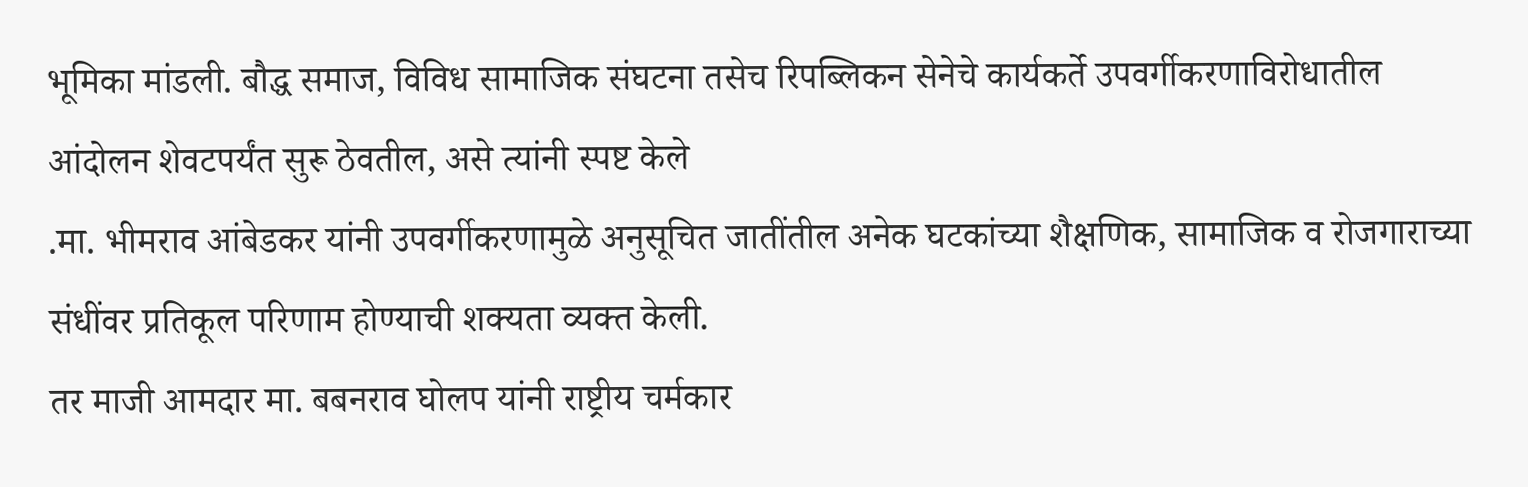भूमिका मांडली. बौद्ध समाज, विविध सामाजिक संघटना तसेच रिपब्लिकन सेनेचे कार्यकर्ते उपवर्गीकरणाविरोधातील आंदोलन शेवटपर्यंत सुरू ठेवतील, असे त्यांनी स्पष्ट केले
.मा. भीमराव आंबेडकर यांनी उपवर्गीकरणामुळे अनुसूचित जातींतील अनेक घटकांच्या शैक्षणिक, सामाजिक व रोजगाराच्या संधींवर प्रतिकूल परिणाम होण्याची शक्यता व्यक्त केली.
तर माजी आमदार मा. बबनराव घोलप यांनी राष्ट्रीय चर्मकार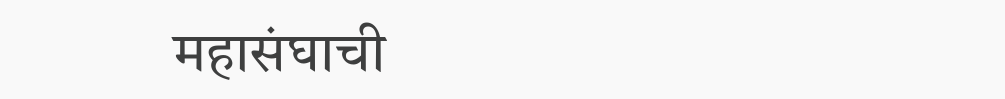महासंघाची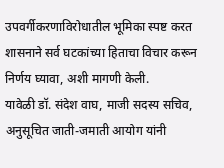उपवर्गीकरणाविरोधातील भूमिका स्पष्ट करत शासनाने सर्व घटकांच्या हिताचा विचार करून निर्णय घ्यावा, अशी मागणी केली.
यावेळी डॉ. संदेश वाघ, माजी सदस्य सचिव, अनुसूचित जाती-जमाती आयोग यांनी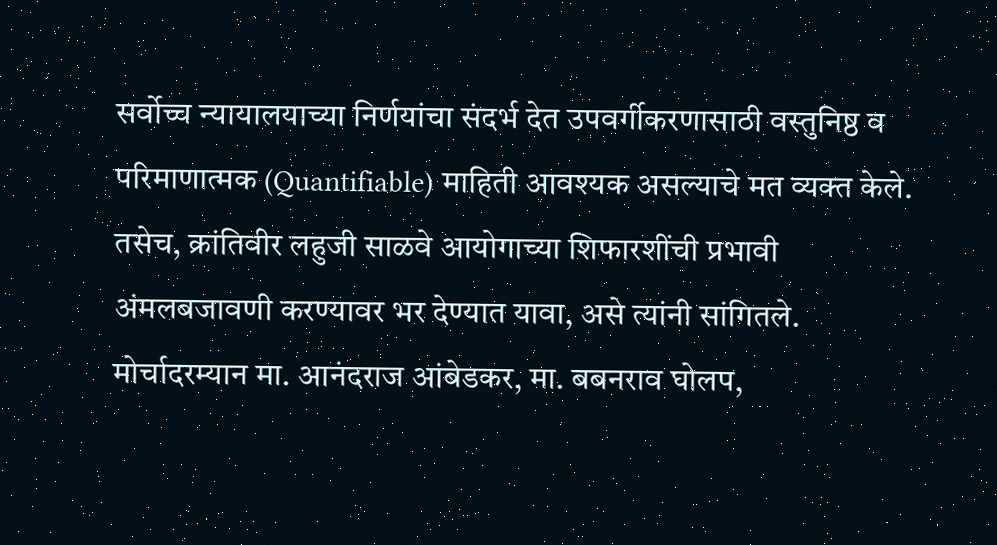सर्वोच्च न्यायालयाच्या निर्णयांचा संदर्भ देत उपवर्गीकरणासाठी वस्तुनिष्ठ व परिमाणात्मक (Quantifiable) माहिती आवश्यक असल्याचे मत व्यक्त केले. तसेच, क्रांतिवीर लहुजी साळवे आयोगाच्या शिफारशींची प्रभावी अंमलबजावणी करण्यावर भर देण्यात यावा, असे त्यांनी सांगितले.
मोर्चादरम्यान मा. आनंदराज आंबेडकर, मा. बबनराव घोलप,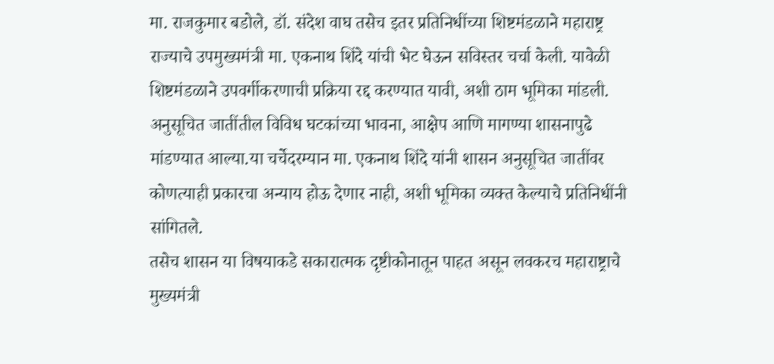मा. राजकुमार बडोले, डॉ. संदेश वाघ तसेच इतर प्रतिनिधींच्या शिष्टमंडळाने महाराष्ट्र राज्याचे उपमुख्यमंत्री मा. एकनाथ शिंदे यांची भेट घेऊन सविस्तर चर्चा केली. यावेळी शिष्टमंडळाने उपवर्गीकरणाची प्रक्रिया रद्द करण्यात यावी, अशी ठाम भूमिका मांडली.
अनुसूचित जातींतील विविध घटकांच्या भावना, आक्षेप आणि मागण्या शासनापुढे मांडण्यात आल्या.या चर्चेदरम्यान मा. एकनाथ शिंदे यांनी शासन अनुसूचित जातींवर कोणत्याही प्रकारचा अन्याय होऊ देणार नाही, अशी भूमिका व्यक्त केल्याचे प्रतिनिधींनी सांगितले.
तसेच शासन या विषयाकडे सकारात्मक दृष्टीकोनातून पाहत असून लवकरच महाराष्ट्राचे मुख्यमंत्री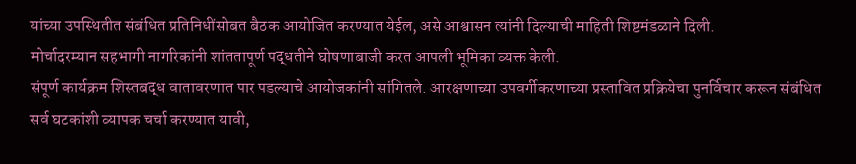यांच्या उपस्थितीत संबंधित प्रतिनिधींसोबत बैठक आयोजित करण्यात येईल, असे आश्वासन त्यांनी दिल्याची माहिती शिष्टमंडळाने दिली.
मोर्चादरम्यान सहभागी नागरिकांनी शांततापूर्ण पद्धतीने घोषणाबाजी करत आपली भूमिका व्यक्त केली.
संपूर्ण कार्यक्रम शिस्तबद्ध वातावरणात पार पडल्याचे आयोजकांनी सांगितले. आरक्षणाच्या उपवर्गीकरणाच्या प्रस्तावित प्रक्रियेचा पुनर्विचार करून संबंधित सर्व घटकांशी व्यापक चर्चा करण्यात यावी,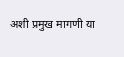अशी प्रमुख मागणी या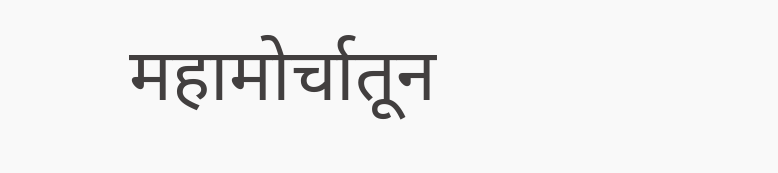महामोर्चातून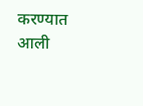करण्यात आली